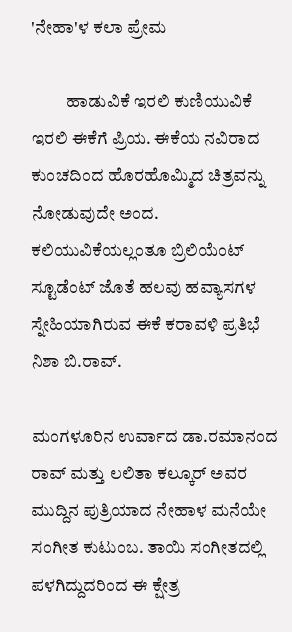'ನೇಹಾ'ಳ ಕಲಾ ಪ್ರೇಮ

          ಹಾಡುವಿಕೆ ಇರಲಿ ಕುಣಿಯುವಿಕೆ ಇರಲಿ ಈಕೆಗೆ ಪ್ರಿಯ. ಈಕೆಯ ನವಿರಾದ ಕುಂಚದಿಂದ ಹೊರಹೊಮ್ಮಿದ ಚಿತ್ರವನ್ನು ನೋಡುವುದೇ ಅಂದ. ಕಲಿಯುವಿಕೆಯಲ್ಲಂತೂ ಬ್ರಿಲಿಯೆಂಟ್ ಸ್ಟೂಡೆಂಟ್ ಜೊತೆ ಹಲವು ಹವ್ಯಾಸಗಳ ಸ್ನೇಹಿಯಾಗಿರುವ ಈಕೆ ಕರಾವಳಿ ಪ್ರತಿಭೆ ನಿಶಾ ಬಿ.ರಾವ್.

ಮಂಗಳೂರಿನ ಉರ್ವಾದ ಡಾ.ರಮಾನಂದ ರಾವ್ ಮತ್ತು ಲಲಿತಾ ಕಲ್ಕೂರ್ ಅವರ ಮುದ್ದಿನ ಪುತ್ರಿಯಾದ ನೇಹಾಳ ಮನೆಯೇ ಸಂಗೀತ ಕುಟುಂಬ. ತಾಯಿ ಸಂಗೀತದಲ್ಲಿ ಪಳಗಿದ್ದುದರಿಂದ ಈ ಕ್ಷೇತ್ರ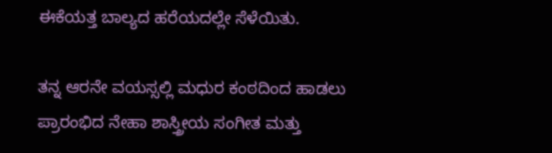ಈಕೆಯತ್ತ ಬಾಲ್ಯದ ಹರೆಯದಲ್ಲೇ ಸೆಳೆಯಿತು.

ತನ್ನ ಆರನೇ ವಯಸ್ಸಲ್ಲಿ ಮಧುರ ಕಂಠದಿಂದ ಹಾಡಲು ಪ್ರಾರಂಭಿದ ನೇಹಾ ಶಾಸ್ತ್ರೀಯ ಸಂಗೀತ ಮತ್ತು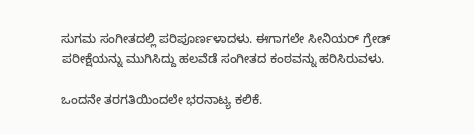ಸುಗಮ ಸಂಗೀತದಲ್ಲಿ ಪರಿಪೂರ್ಣಳಾದಳು. ಈಗಾಗಲೇ ಸೀನಿಯರ್ ಗ್ರೇಡ್ ಪರೀಕ್ಷೆಯನ್ನು ಮುಗಿಸಿದ್ದು ಹಲವೆಡೆ ಸಂಗೀತದ ಕಂಠವನ್ನು ಹರಿಸಿರುವಳು.

ಒಂದನೇ ತರಗತಿಯಿಂದಲೇ ಭರನಾಟ್ಯ ಕಲಿಕೆ.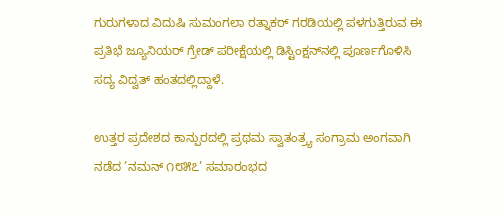ಗುರುಗಳಾದ ವಿದುಷಿ ಸುಮಂಗಲಾ ರತ್ನಾಕರ್ ಗರಡಿಯಲ್ಲಿ ಪಳಗುತ್ತಿರುವ ಈ ಪ್ರತಿಭೆ ಜ್ಯೂನಿಯರ್ ಗ್ರೇಡ್ ಪರೀಕ್ಷೆಯಲ್ಲಿ ಡಿಸ್ಟಿಂಕ್ಷನ್‌ನಲ್ಲಿ ಪೂರ್ಣಗೊಳಿಸಿ ಸದ್ಯ ವಿದ್ವತ್ ಹಂತದಲ್ಲಿದ್ದಾಳೆ.

ಉತ್ತರ ಪ್ರದೇಶದ ಕಾನ್ಪುರದಲ್ಲಿ ಪ್ರಥಮ ಸ್ವಾತಂತ್ರ್ಯ ಸಂಗ್ರಾಮ ಅಂಗವಾಗಿ ನಡೆದ ’ನಮನ್ ೧೮೫೭’ ಸಮಾರಂಭದ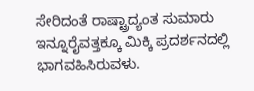ಸೇರಿದಂತೆ ರಾಷ್ಟ್ರಾದ್ಯಂತ ಸುಮಾರು ಇನ್ನೂರೈವತ್ತಕ್ಕೂ ಮಿಕ್ಕಿ ಪ್ರದರ್ಶನದಲ್ಲಿ ಭಾಗವಹಿಸಿರುವಳು.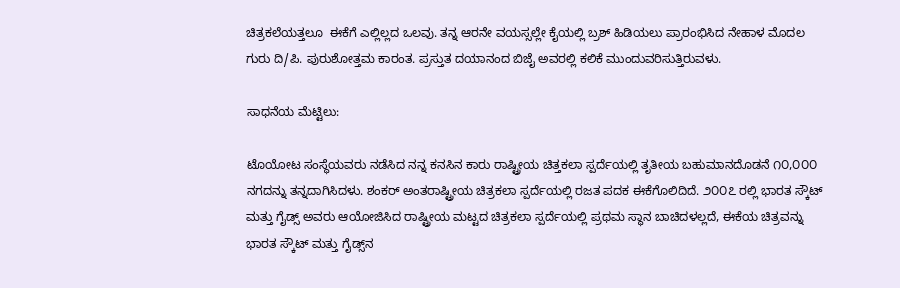ಚಿತ್ರಕಲೆಯತ್ತಲೂ  ಈಕೆಗೆ ಎಲ್ಲಿಲ್ಲದ ಒಲವು. ತನ್ನ ಆರನೇ ವಯಸ್ಸಲ್ಲೇ ಕೈಯಲ್ಲಿ ಬ್ರಶ್ ಹಿಡಿಯಲು ಪ್ರಾರಂಭಿಸಿದ ನೇಹಾಳ ಮೊದಲ ಗುರು ದಿ/ಪಿ. ಪುರುಶೋತ್ತಮ ಕಾರಂತ. ಪ್ರಸ್ತುತ ದಯಾನಂದ ಬಿಜೈ ಅವರಲ್ಲಿ ಕಲಿಕೆ ಮುಂದುವರಿಸುತ್ತಿರುವಳು.

ಸಾಧನೆಯ ಮೆಟ್ಟಿಲು:

ಟೊಯೋಟ ಸಂಸ್ಥೆಯವರು ನಡೆಸಿದ ನನ್ನ ಕನಸಿನ ಕಾರು ರಾಷ್ಟ್ರೀಯ ಚಿತ್ತಕಲಾ ಸ್ಪರ್ದೆಯಲ್ಲಿ ತೃತೀಯ ಬಹುಮಾನದೊಡನೆ ೧೦,೦೦೦ ನಗದನ್ನು ತನ್ನದಾಗಿಸಿದಳು. ಶಂಕರ್ ಅಂತರಾಷ್ಟ್ರೀಯ ಚಿತ್ರಕಲಾ ಸ್ಪರ್ದೆಯಲ್ಲಿ ರಜತ ಪದಕ ಈಕೆಗೊಲಿದಿದೆ. ೨೦೦೭ ರಲ್ಲಿ ಭಾರತ ಸ್ಕೌಟ್ ಮತ್ತು ಗೈಡ್ಸ್ ಅವರು ಆಯೋಜಿಸಿದ ರಾಷ್ಟ್ರೀಯ ಮಟ್ಟದ ಚಿತ್ರಕಲಾ ಸ್ಪರ್ದೆಯಲ್ಲಿ ಪ್ರಥಮ ಸ್ಥಾನ ಬಾಚಿದಳಲ್ಲದೆ, ಈಕೆಯ ಚಿತ್ರವನ್ನು ಭಾರತ ಸ್ಕೌಟ್ ಮತ್ತು ಗೈಡ್ಸ್‌ನ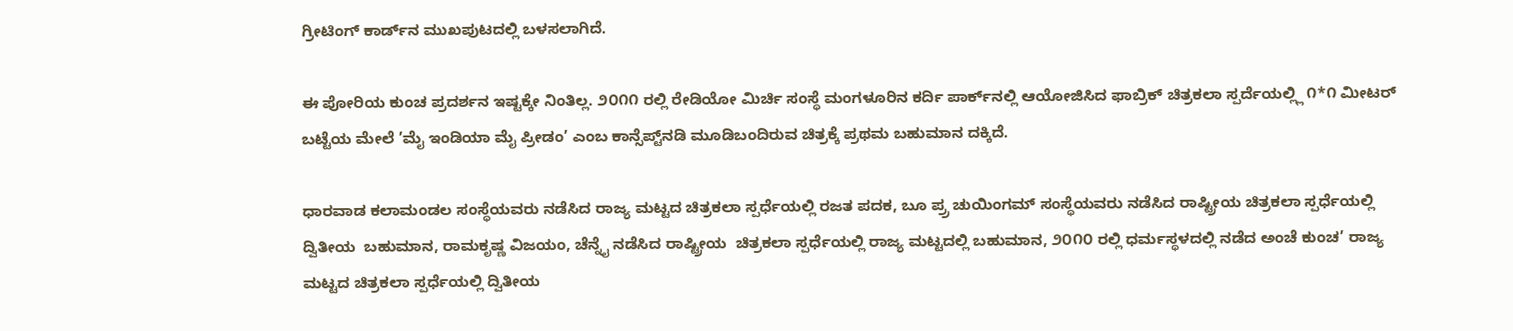ಗ್ರೀಟಿಂಗ್ ಕಾರ್ಡ್‌ನ ಮುಖಪುಟದಲ್ಲಿ ಬಳಸಲಾಗಿದೆ.

ಈ ಪೋರಿಯ ಕುಂಚ ಪ್ರದರ್ಶನ ಇಷ್ಟಕ್ಕೇ ನಿಂತಿಲ್ಲ. ೨೦೧೧ ರಲ್ಲಿ ರೇಡಿಯೋ ಮಿರ್ಚಿ ಸಂಸ್ಥೆ ಮಂಗಳೂರಿನ ಕರ್ದಿ ಪಾರ್ಕ್‌ನಲ್ಲಿ ಆಯೋಜಿಸಿದ ಫಾಬ್ರಿಕ್ ಚಿತ್ರಕಲಾ ಸ್ಪರ್ದೆಯಲ್ಲ್ಲಿ ೧*೧ ಮೀಟರ್ ಬಟ್ಟೆಯ ಮೇಲೆ ’ಮೈ ಇಂಡಿಯಾ ಮೈ ಪ್ರೀಡಂ’ ಎಂಬ ಕಾನ್ಸೆಪ್ಟ್‌ನಡಿ ಮೂಡಿಬಂದಿರುವ ಚಿತ್ರಕ್ಕೆ ಪ್ರಥಮ ಬಹುಮಾನ ದಕ್ಕಿದೆ.

ಧಾರವಾಡ ಕಲಾಮಂಡಲ ಸಂಸ್ಥೆಯವರು ನಡೆಸಿದ ರಾಜ್ಯ ಮಟ್ಟದ ಚಿತ್ರಕಲಾ ಸ್ಪರ್ಧೆಯಲ್ಲಿ ರಜತ ಪದಕ, ಬೂ ಪ್ರ್ರ ಚುಯಿಂಗಮ್ ಸಂಸ್ಥೆಯವರು ನಡೆಸಿದ ರಾಷ್ಟ್ರೀಯ ಚಿತ್ರಕಲಾ ಸ್ಪರ್ಧೆಯಲ್ಲಿ ದ್ವಿತೀಯ  ಬಹುಮಾನ, ರಾಮಕೃಷ್ಣ ವಿಜಯಂ, ಚೆನ್ನೈ ನಡೆಸಿದ ರಾಷ್ಟ್ರೀಯ  ಚಿತ್ರಕಲಾ ಸ್ಪರ್ಧೆಯಲ್ಲಿ ರಾಜ್ಯ ಮಟ್ಟದಲ್ಲಿ ಬಹುಮಾನ, ೨೦೧೦ ರಲ್ಲಿ ಧರ್ಮಸ್ಥಳದಲ್ಲಿ ನಡೆದ ಅಂಚೆ ಕುಂಚ’ ರಾಜ್ಯ ಮಟ್ಟದ ಚಿತ್ರಕಲಾ ಸ್ಪರ್ಧೆಯಲ್ಲಿ ದ್ವಿತೀಯ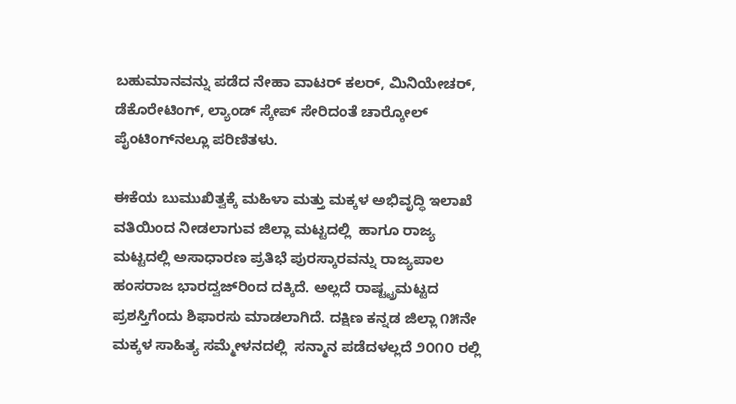ಬಹುಮಾನವನ್ನು ಪಡೆದ ನೇಹಾ ವಾಟರ್ ಕಲರ್, ಮಿನಿಯೇಚರ್, ಡೆಕೊರೇಟಿಂಗ್, ಲ್ಯಾಂಡ್ ಸ್ಕೇಪ್ ಸೇರಿದಂತೆ ಚಾರ್‍ಕೋಲ್ ಪೈಂಟಿಂಗ್‌ನಲ್ಲೂ ಪರಿಣಿತಳು.

ಈಕೆಯ ಬುಮುಖಿತ್ವಕ್ಕೆ ಮಹಿಳಾ ಮತ್ತು ಮಕ್ಕಳ ಅಭಿವೃದ್ಧಿ ಇಲಾಖೆ ವತಿಯಿಂದ ನೀಡಲಾಗುವ ಜಿಲ್ಲಾ ಮಟ್ಟದಲ್ಲಿ  ಹಾಗೂ ರಾಜ್ಯ ಮಟ್ಟದಲ್ಲಿ ಅಸಾಧಾರಣ ಪ್ರತಿಭೆ ಪುರಸ್ಕಾರವನ್ನು ರಾಜ್ಯಪಾಲ ಹಂಸರಾಜ ಭಾರದ್ವಜ್‌ರಿಂದ ದಕ್ಕಿದೆ. ಅಲ್ಲದೆ ರಾಷ್ಟ್ಟ್ರಮಟ್ಟದ ಪ್ರಶಸ್ತಿಗೆಂದು ಶಿಫಾರಸು ಮಾಡಲಾಗಿದೆ. ದಕ್ಷಿಣ ಕನ್ನಡ ಜಿಲ್ಲಾ ೧೫ನೇ ಮಕ್ಕಳ ಸಾಹಿತ್ಯ ಸಮ್ಮೇಳನದಲ್ಲಿ  ಸನ್ಮಾನ ಪಡೆದಳಲ್ಲದೆ ೨೦೧೦ ರಲ್ಲಿ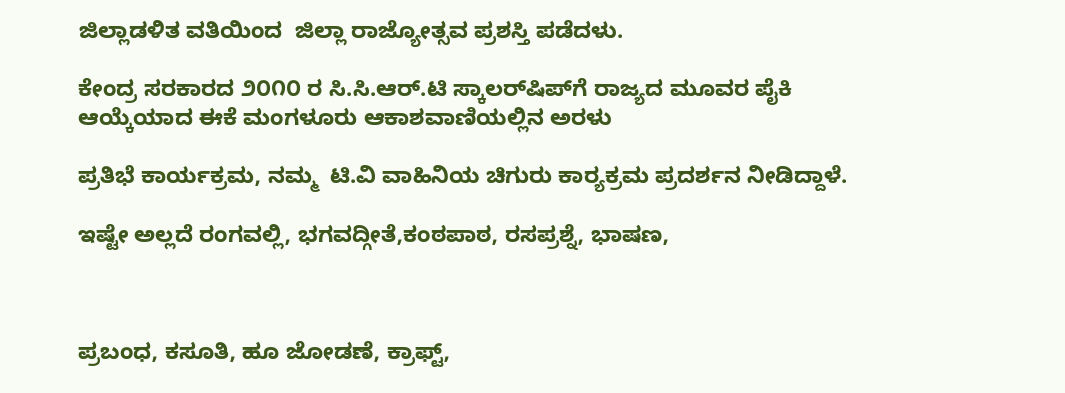ಜಿಲ್ಲಾಡಳಿತ ವತಿಯಿಂದ  ಜಿಲ್ಲಾ ರಾಜ್ಯೋತ್ಸವ ಪ್ರಶಸ್ತಿ ಪಡೆದಳು.

ಕೇಂದ್ರ ಸರಕಾರದ ೨೦೧೦ ರ ಸಿ.ಸಿ.ಆರ್.ಟಿ ಸ್ಕಾಲರ್‌ಷಿಪ್‌ಗೆ ರಾಜ್ಯದ ಮೂವರ ಪೈಕಿ ಆಯ್ಕೆಯಾದ ಈಕೆ ಮಂಗಳೂರು ಆಕಾಶವಾಣಿಯಲ್ಲಿನ ಅರಳು

ಪ್ರತಿಭೆ ಕಾರ್ಯಕ್ರಮ, ನಮ್ಮ  ಟಿ.ವಿ ವಾಹಿನಿಯ ಚಿಗುರು ಕಾರ್‍ಯಕ್ರಮ ಪ್ರದರ್ಶನ ನೀಡಿದ್ದಾಳೆ.

ಇಷ್ಟೇ ಅಲ್ಲದೆ ರಂಗವಲ್ಲಿ, ಭಗವದ್ಗೀತೆ,ಕಂಠಪಾಠ, ರಸಪ್ರಶ್ನೆ, ಭಾಷಣ,



ಪ್ರಬಂಧ, ಕಸೂತಿ, ಹೂ ಜೋಡಣೆ, ಕ್ರಾಫ್ಟ್,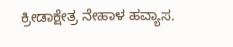ಕ್ರೀಡಾಕ್ಷೇತ್ರ ನೇಹಾಳ ಹವ್ಯಾಸ.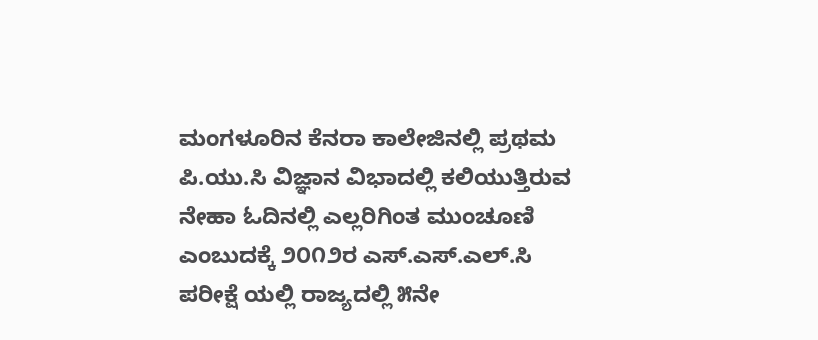ಮಂಗಳೂರಿನ ಕೆನರಾ ಕಾಲೇಜಿನಲ್ಲಿ ಪ್ರಥಮ ಪಿ.ಯು.ಸಿ ವಿಜ್ಞಾನ ವಿಭಾದಲ್ಲಿ ಕಲಿಯುತ್ತಿರುವ ನೇಹಾ ಓದಿನಲ್ಲಿ ಎಲ್ಲರಿಗಿಂತ ಮುಂಚೂಣಿ ಎಂಬುದಕ್ಕೆ ೨೦೧೨ರ ಎಸ್.ಎಸ್.ಎಲ್.ಸಿ ಪರೀಕ್ಷೆ ಯಲ್ಲಿ ರಾಜ್ಯದಲ್ಲಿ ೫ನೇ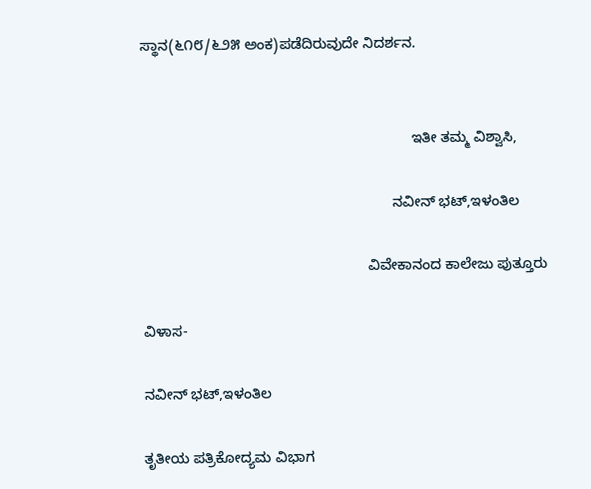ಸ್ಥಾನ(೬೧೮/೬೨೫ ಅಂಕ)ಪಡೆದಿರುವುದೇ ನಿದರ್ಶನ.


                                                                   ಇತೀ ತಮ್ಮ ವಿಶ್ವಾಸಿ,

                                                              ನವೀನ್ ಭಟ್,ಇಳಂತಿಲ

                                                        ವಿವೇಕಾನಂದ ಕಾಲೇಜು ಪುತ್ತೂರು

ವಿಳಾಸ-

ನವೀನ್ ಭಟ್,ಇಳಂತಿಲ

ತೃತೀಯ ಪತ್ರಿಕೋದ್ಯಮ ವಿಭಾಗ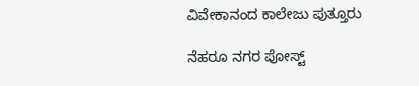ವಿವೇಕಾನಂದ ಕಾಲೇಜು ಪುತ್ತೂರು

ನೆಹರೂ ನಗರ ಪೋಸ್ಟ್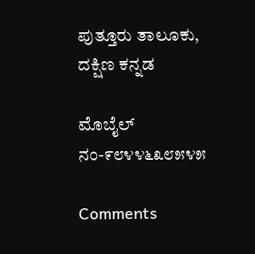ಪುತ್ತೂರು ತಾಲೂಕು, ದಕ್ಷಿಣ ಕನ್ನಡ

ಮೊಬೈಲ್ ನಂ-೯೮೪೪೬೩೮೫೪೫

Comments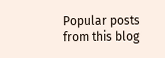Popular posts from this blog